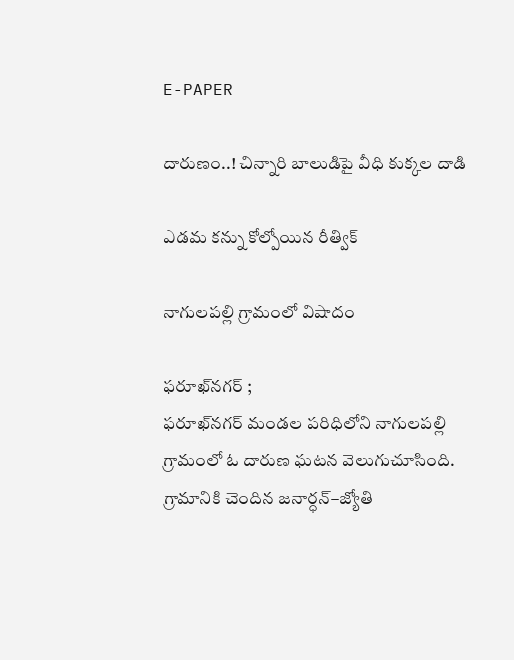E-PAPER

దారుణం..! చిన్నారి బాలుడిపై వీధి కుక్కల దాడి

ఎడమ కన్ను కోల్పోయిన రీత్విక్

నాగులపల్లి గ్రామంలో విషాదం

ఫరూఖ్‌నగర్ ;
ఫరూఖ్‌నగర్ మండల పరిధిలోని నాగులపల్లి గ్రామంలో ఓ దారుణ ఘటన వెలుగుచూసింది. గ్రామానికి చెందిన జనార్ధన్–జ్యోతి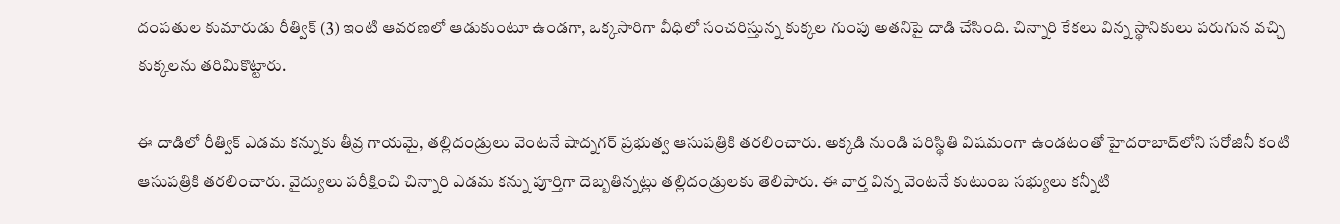దంపతుల కుమారుడు రీత్విక్ (3) ఇంటి ఆవరణలో ఆడుకుంటూ ఉండగా, ఒక్కసారిగా వీధిలో సంచరిస్తున్న కుక్కల గుంపు అతనిపై దాడి చేసింది. చిన్నారి కేకలు విన్న స్థానికులు పరుగున వచ్చి కుక్కలను తరిమికొట్టారు.

ఈ దాడిలో రీత్విక్ ఎడమ కన్నుకు తీవ్ర గాయమై, తల్లిదండ్రులు వెంటనే షాద్నగర్ ప్రభుత్వ ఆసుపత్రికి తరలించారు. అక్కడి నుండి పరిస్థితి విషమంగా ఉండటంతో హైదరాబాద్‌లోని సరోజినీ కంటి ఆసుపత్రికి తరలించారు. వైద్యులు పరీక్షించి చిన్నారి ఎడమ కన్ను పూర్తిగా దెబ్బతిన్నట్లు తల్లిదండ్రులకు తెలిపారు. ఈ వార్త విన్న వెంటనే కుటుంబ సభ్యులు కన్నీటి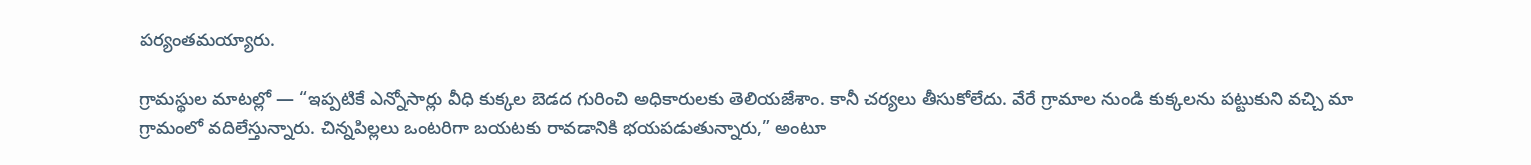పర్యంతమయ్యారు.

గ్రామస్థుల మాటల్లో — “ఇప్పటికే ఎన్నోసార్లు వీధి కుక్కల బెడద గురించి అధికారులకు తెలియజేశాం. కానీ చర్యలు తీసుకోలేదు. వేరే గ్రామాల నుండి కుక్కలను పట్టుకుని వచ్చి మా గ్రామంలో వదిలేస్తున్నారు. చిన్నపిల్లలు ఒంటరిగా బయటకు రావడానికి భయపడుతున్నారు,” అంటూ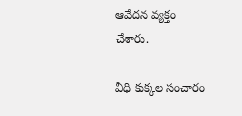ఆవేదన వ్యక్తం చేశారు.

వీధి కుక్కల సంచారం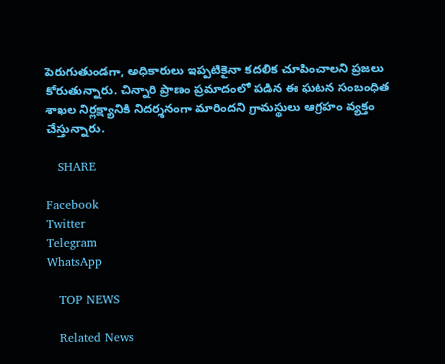పెరుగుతుండగా, అధికారులు ఇప్పటికైనా కదలిక చూపించాలని ప్రజలు కోరుతున్నారు. చిన్నారి ప్రాణం ప్రమాదంలో పడిన ఈ ఘటన సంబంధిత శాఖల నిర్లక్ష్యానికి నిదర్శనంగా మారిందని గ్రామస్థులు ఆగ్రహం వ్యక్తం చేస్తున్నారు.

   SHARE

Facebook
Twitter
Telegram
WhatsApp

   TOP NEWS

   Related News